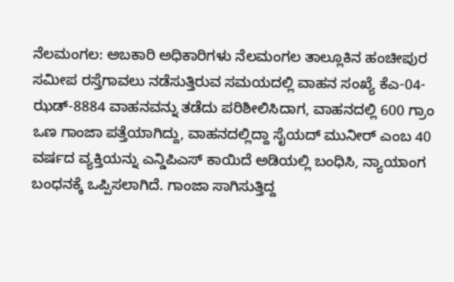ನೆಲಮಂಗಲ: ಅಬಕಾರಿ ಅಧಿಕಾರಿಗಳು ನೆಲಮಂಗಲ ತಾಲ್ಲೂಕಿನ ಹಂಚೀಪುರ ಸಮೀಪ ರಸ್ತೆಗಾವಲು ನಡೆಸುತ್ತಿರುವ ಸಮಯದಲ್ಲಿ ವಾಹನ ಸಂಖ್ಯೆ ಕೆಎ-04-ಝಡ್-8884 ವಾಹನವನ್ನು ತಡೆದು ಪರಿಶೀಲಿಸಿದಾಗ, ವಾಹನದಲ್ಲಿ 600 ಗ್ರಾಂ ಒಣ ಗಾಂಜಾ ಪತ್ತೆಯಾಗಿದ್ದು, ವಾಹನದಲ್ಲಿದ್ದಾ ಸೈಯದ್ ಮುನೀರ್ ಎಂಬ 40 ವರ್ಷದ ವ್ಯಕ್ತಿಯನ್ನು ಎನ್ಡಿಪಿಎಸ್ ಕಾಯಿದೆ ಅಡಿಯಲ್ಲಿ ಬಂಧಿಸಿ, ನ್ಯಾಯಾಂಗ ಬಂಧನಕ್ಕೆ ಒಪ್ಪಿಸಲಾಗಿದೆ. ಗಾಂಜಾ ಸಾಗಿಸುತ್ತಿದ್ದ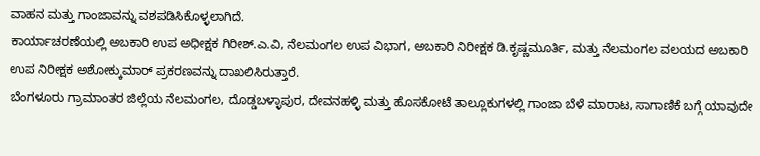ವಾಹನ ಮತ್ತು ಗಾಂಜಾವನ್ನು ವಶಪಡಿಸಿಕೊಳ್ಳಲಾಗಿದೆ.
ಕಾರ್ಯಾಚರಣೆಯಲ್ಲಿ ಅಬಕಾರಿ ಉಪ ಅಧೀಕ್ಷಕ ಗಿರೀಶ್.ಎ.ವಿ, ನೆಲಮಂಗಲ ಉಪ ವಿಭಾಗ, ಅಬಕಾರಿ ನಿರೀಕ್ಷಕ ಡಿ.ಕೃಷ್ಣಮೂರ್ತಿ, ಮತ್ತು ನೆಲಮಂಗಲ ವಲಯದ ಅಬಕಾರಿ ಉಪ ನಿರೀಕ್ಷಕ ಅಶೋಕ್ಕುಮಾರ್ ಪ್ರಕರಣವನ್ನು ದಾಖಲಿಸಿರುತ್ತಾರೆ.
ಬೆಂಗಳೂರು ಗ್ರಾಮಾಂತರ ಜಿಲ್ಲೆಯ ನೆಲಮಂಗಲ, ದೊಡ್ಡಬಳ್ಳಾಪುರ, ದೇವನಹಳ್ಳಿ ಮತ್ತು ಹೊಸಕೋಟೆ ತಾಲ್ಲೂಕುಗಳಲ್ಲಿ ಗಾಂಜಾ ಬೆಳೆ ಮಾರಾಟ, ಸಾಗಾಣಿಕೆ ಬಗ್ಗೆ ಯಾವುದೇ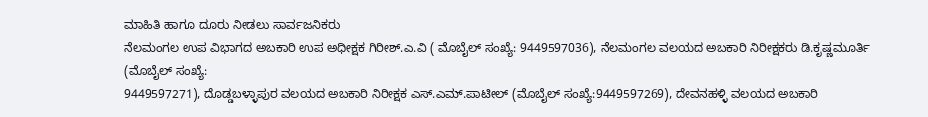ಮಾಹಿತಿ ಹಾಗೂ ದೂರು ನೀಡಲು ಸಾರ್ವಜನಿಕರು
ನೆಲಮಂಗಲ ಉಪ ವಿಭಾಗದ ಅಬಕಾರಿ ಉಪ ಅಧೀಕ್ಷಕ ಗಿರೀಶ್.ಎ.ವಿ ( ಮೊಬೈಲ್ ಸಂಖ್ಯೆ: 9449597036), ನೆಲಮಂಗಲ ವಲಯದ ಅಬಕಾರಿ ನಿರೀಕ್ಷಕರು ಡಿ.ಕೃಷ್ಣಮೂರ್ತಿ (ಮೊಬೈಲ್ ಸಂಖ್ಯೆ:
9449597271), ದೊಡ್ಡಬಳ್ಳಾಪುರ ವಲಯದ ಅಬಕಾರಿ ನಿರೀಕ್ಷಕ ಎಸ್.ಎಮ್.ಪಾಟೀಲ್ (ಮೊಬೈಲ್ ಸಂಖ್ಯೆ:9449597269), ದೇವನಹಳ್ಳಿ ವಲಯದ ಅಬಕಾರಿ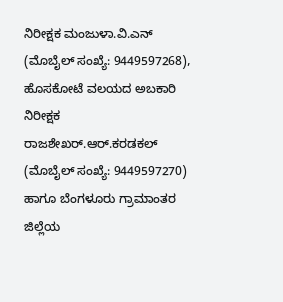ನಿರೀಕ್ಷಕ ಮಂಜುಳಾ.ವಿ.ಎನ್ (ಮೊಬೈಲ್ ಸಂಖ್ಯೆ: 9449597268), ಹೊಸಕೋಟೆ ವಲಯದ ಅಬಕಾರಿ ನಿರೀಕ್ಷಕ ರಾಜಶೇಖರ್.ಆರ್.ಕರಡಕಲ್ (ಮೊಬೈಲ್ ಸಂಖ್ಯೆ: 9449597270) ಹಾಗೂ ಬೆಂಗಳೂರು ಗ್ರಾಮಾಂತರ ಜಿಲ್ಲೆಯ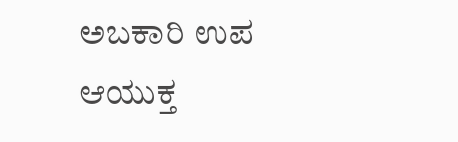ಅಬಕಾರಿ ಉಪ ಆಯುಕ್ತ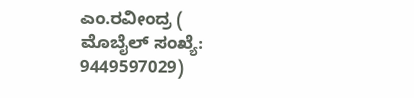ಎಂ.ರವೀಂದ್ರ ( ಮೊಬೈಲ್ ಸಂಖ್ಯೆ: 9449597029)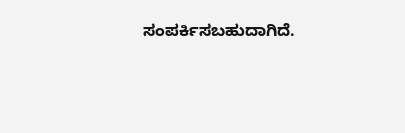ಸಂಪರ್ಕಿಸಬಹುದಾಗಿದೆ.